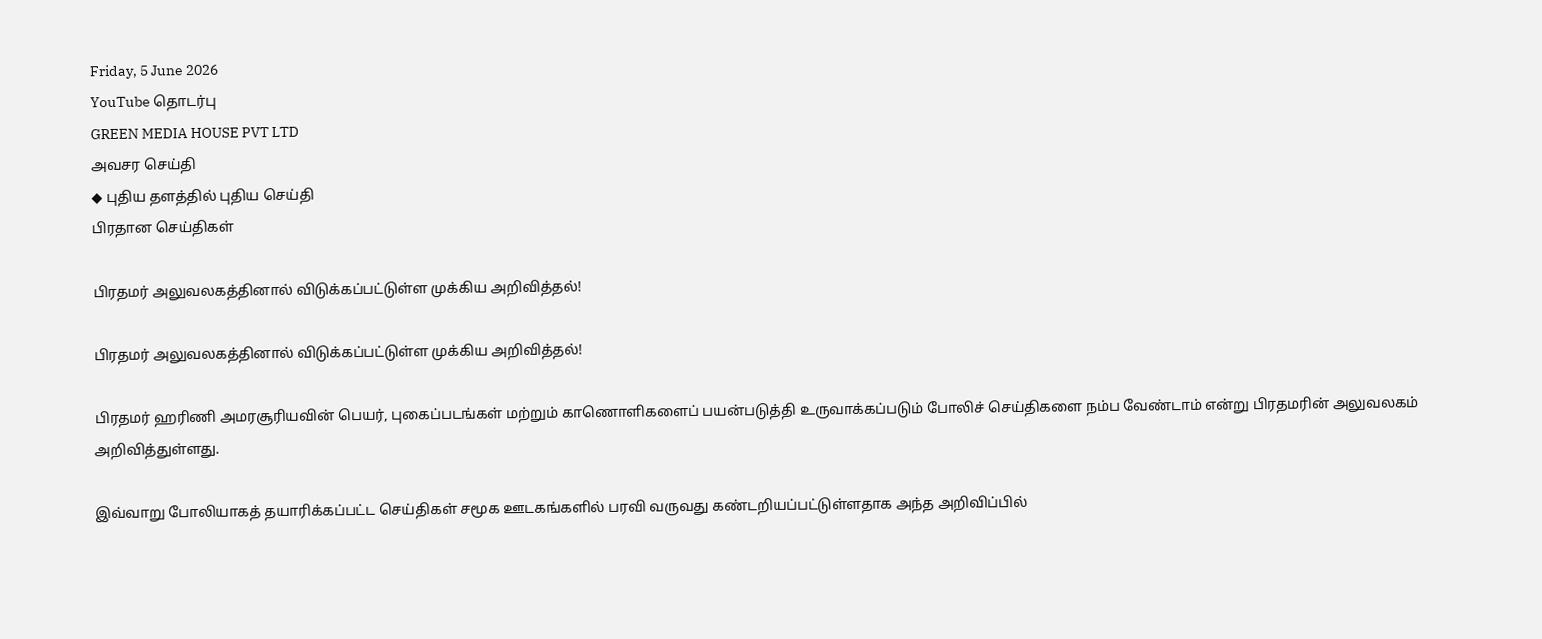Friday, 5 June 2026
YouTube தொடர்பு
GREEN MEDIA HOUSE PVT LTD
அவசர செய்தி
◆ புதிய தளத்தில் புதிய செய்தி
பிரதான செய்திகள்

பிரதமர் அலுவலகத்தினால் விடுக்கப்பட்டுள்ள முக்கிய அறிவித்தல்!

பிரதமர் அலுவலகத்தினால் விடுக்கப்பட்டுள்ள முக்கிய அறிவித்தல்!

பிரதமர் ஹரிணி அமரசூரியவின் பெயர், புகைப்படங்கள் மற்றும் காணொளிகளைப் பயன்படுத்தி உருவாக்கப்படும் போலிச் செய்திகளை நம்ப வேண்டாம் என்று பிரதமரின் அலுவலகம் அறிவித்துள்ளது.

இவ்வாறு போலியாகத் தயாரிக்கப்பட்ட செய்திகள் சமூக ஊடகங்களில் பரவி வருவது கண்டறியப்பட்டுள்ளதாக அந்த அறிவிப்பில்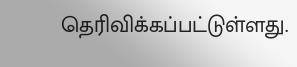தெரிவிக்கப்பட்டுள்ளது.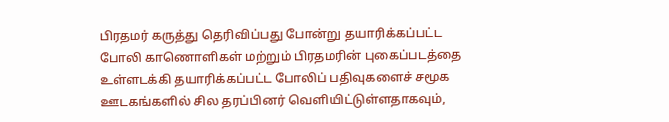பிரதமர் கருத்து தெரிவிப்பது போன்று தயாரிக்கப்பட்ட போலி காணொளிகள் மற்றும் பிரதமரின் புகைப்படத்தை உள்ளடக்கி தயாரிக்கப்பட்ட போலிப் பதிவுகளைச் சமூக ஊடகங்களில் சில தரப்பினர் வெளியிட்டுள்ளதாகவும்,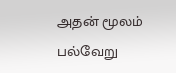அதன் மூலம் பல்வேறு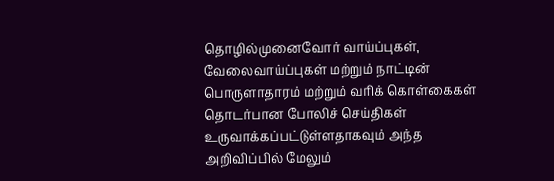தொழில்முனைவோர் வாய்ப்புகள், வேலைவாய்ப்புகள் மற்றும் நாட்டின் பொருளாதாரம் மற்றும் வரிக் கொள்கைகள் தொடர்பான போலிச் செய்திகள் உருவாக்கப்பட்டுள்ளதாகவும் அந்த அறிவிப்பில் மேலும்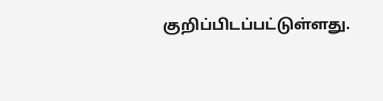குறிப்பிடப்பட்டுள்ளது.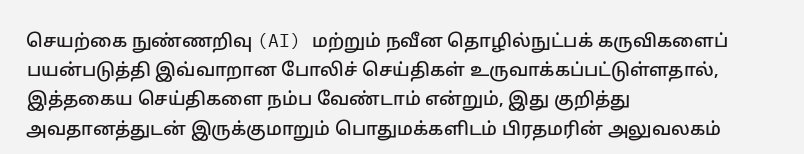செயற்கை நுண்ணறிவு (AI) மற்றும் நவீன தொழில்நுட்பக் கருவிகளைப் பயன்படுத்தி இவ்வாறான போலிச் செய்திகள் உருவாக்கப்பட்டுள்ளதால், இத்தகைய செய்திகளை நம்ப வேண்டாம் என்றும், இது குறித்து அவதானத்துடன் இருக்குமாறும் பொதுமக்களிடம் பிரதமரின் அலுவலகம்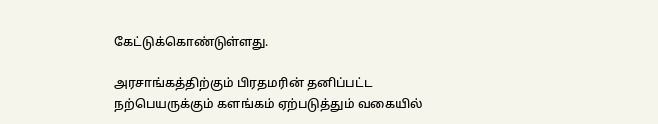கேட்டுக்கொண்டுள்ளது.

அரசாங்கத்திற்கும் பிரதமரின் தனிப்பட்ட நற்பெயருக்கும் களங்கம் ஏற்படுத்தும் வகையில்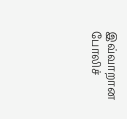இவ்வாறான போலிச்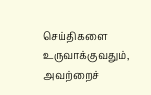செய்திகளை உருவாக்குவதும், அவற்றைச்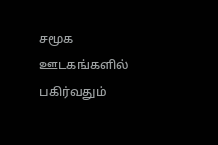சமூக ஊடகங்களில் பகிர்வதும்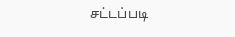சட்டப்படி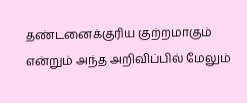தண்டனைக்குரிய குற்றமாகும் என்றும் அந்த அறிவிப்பில் மேலும்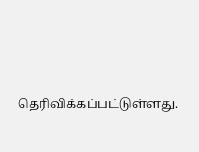தெரிவிக்கப்பட்டுள்ளது.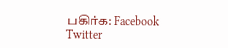பகிர்க: Facebook Twitter